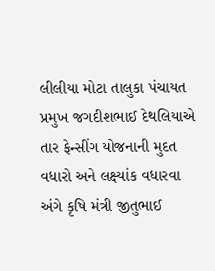લીલીયા મોટા તાલુકા પંચાયત પ્રમુખ જગદીશભાઈ દેથલિયાએ તાર ફેન્સીંગ યોજનાની મુદત વધારો અને લક્ષ્યાંક વધારવા અંગે કૃષિ મંત્રી જીતુભાઈ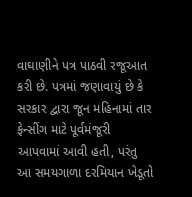વાઘાણીને પત્ર પાઠવી રજૂઆત કરી છે. પત્રમાં જણાવાયું છે કે સરકાર દ્વારા જૂન મહિનામાં તાર ફેન્સીંગ માટે પૂર્વમંજૂરી આપવામાં આવી હતી, પરંતુ આ સમયગાળા દરમિયાન ખેડૂતો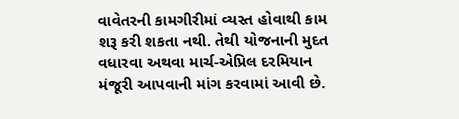વાવેતરની કામગીરીમાં વ્યસ્ત હોવાથી કામ શરૂ કરી શકતા નથી. તેથી યોજનાની મુદત વધારવા અથવા માર્ચ-એપ્રિલ દરમિયાન મંજૂરી આપવાની માંગ કરવામાં આવી છે.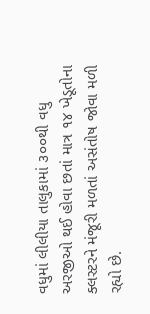વધુમાં લીલીયા તાલુકામાં ૩૦૦થી વધુ અરજીઓ થઈ હોવા છતાં માત્ર ૧૪ ખેડૂતોના ક્લસ્ટરને મંજૂરી મળતાં અસંતોષ જોવા મળી રહ્યો છે.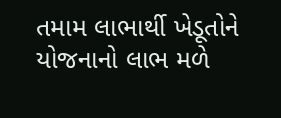તમામ લાભાર્થી ખેડૂતોને યોજનાનો લાભ મળે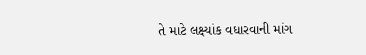તે માટે લક્ષ્યાંક વધારવાની માંગ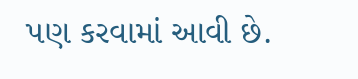પણ કરવામાં આવી છે.